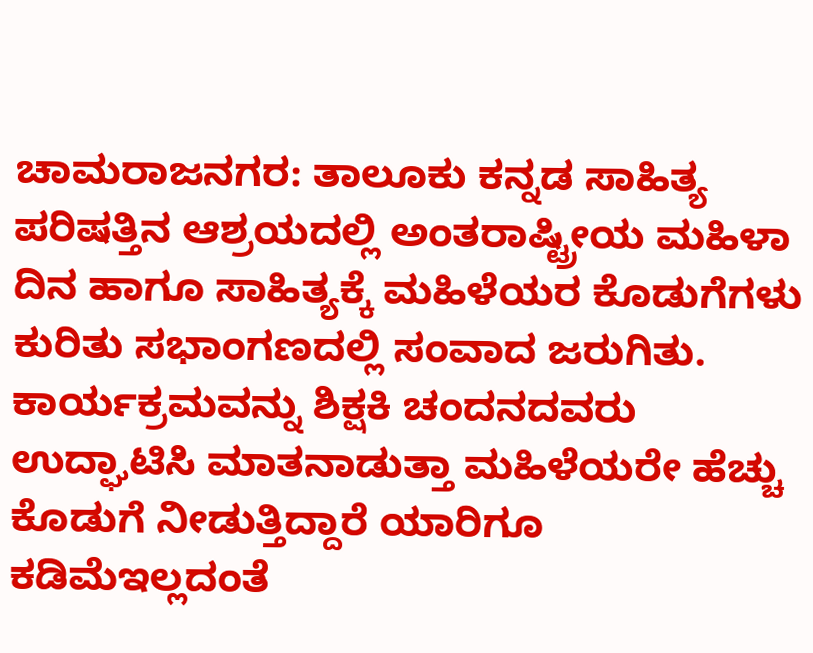ಚಾಮರಾಜನಗರ: ತಾಲೂಕು ಕನ್ನಡ ಸಾಹಿತ್ಯ ಪರಿಷತ್ತಿನ ಆಶ್ರಯದಲ್ಲಿ ಅಂತರಾಷ್ಟ್ರೀಯ ಮಹಿಳಾ ದಿನ ಹಾಗೂ ಸಾಹಿತ್ಯಕ್ಕೆ ಮಹಿಳೆಯರ ಕೊಡುಗೆಗಳು ಕುರಿತು ಸಭಾಂಗಣದಲ್ಲಿ ಸಂವಾದ ಜರುಗಿತು.
ಕಾರ್ಯಕ್ರಮವನ್ನು ಶಿಕ್ಷಕಿ ಚಂದನದವರು ಉದ್ಘಾಟಿಸಿ ಮಾತನಾಡುತ್ತಾ ಮಹಿಳೆಯರೇ ಹೆಚ್ಚು ಕೊಡುಗೆ ನೀಡುತ್ತಿದ್ದಾರೆ ಯಾರಿಗೂ ಕಡಿಮೆಇಲ್ಲದಂತೆ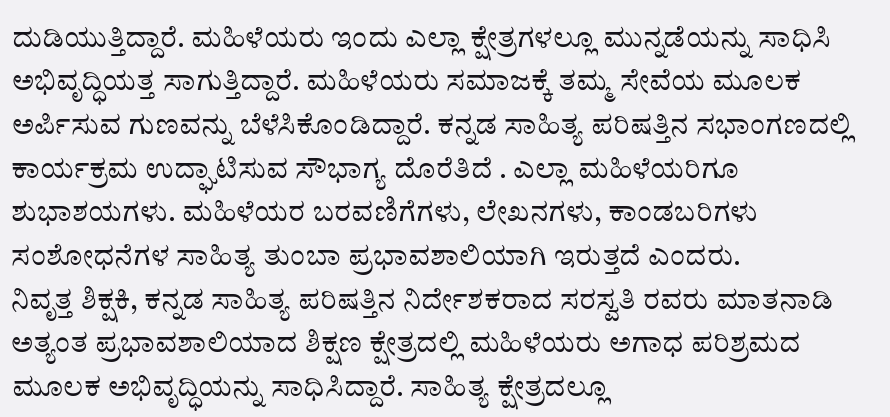ದುಡಿಯುತ್ತಿದ್ದಾರೆ. ಮಹಿಳೆಯರು ಇಂದು ಎಲ್ಲಾ ಕ್ಷೇತ್ರಗಳಲ್ಲೂ ಮುನ್ನಡೆಯನ್ನು ಸಾಧಿಸಿ ಅಭಿವೃದ್ಧಿಯತ್ತ ಸಾಗುತ್ತಿದ್ದಾರೆ. ಮಹಿಳೆಯರು ಸಮಾಜಕ್ಕೆ ತಮ್ಮ ಸೇವೆಯ ಮೂಲಕ ಅರ್ಪಿಸುವ ಗುಣವನ್ನು ಬೆಳೆಸಿಕೊಂಡಿದ್ದಾರೆ. ಕನ್ನಡ ಸಾಹಿತ್ಯ ಪರಿಷತ್ತಿನ ಸಭಾಂಗಣದಲ್ಲಿ ಕಾರ್ಯಕ್ರಮ ಉದ್ಘಾಟಿಸುವ ಸೌಭಾಗ್ಯ ದೊರೆತಿದೆ . ಎಲ್ಲಾ ಮಹಿಳೆಯರಿಗೂ ಶುಭಾಶಯಗಳು. ಮಹಿಳೆಯರ ಬರವಣಿಗೆಗಳು, ಲೇಖನಗಳು, ಕಾಂಡಬರಿಗಳು ಸಂಶೋಧನೆಗಳ ಸಾಹಿತ್ಯ ತುಂಬಾ ಪ್ರಭಾವಶಾಲಿಯಾಗಿ ಇರುತ್ತದೆ ಎಂದರು.
ನಿವೃತ್ತ ಶಿಕ್ಷಕಿ, ಕನ್ನಡ ಸಾಹಿತ್ಯ ಪರಿಷತ್ತಿನ ನಿರ್ದೇಶಕರಾದ ಸರಸ್ವತಿ ರವರು ಮಾತನಾಡಿ ಅತ್ಯಂತ ಪ್ರಭಾವಶಾಲಿಯಾದ ಶಿಕ್ಷಣ ಕ್ಷೇತ್ರದಲ್ಲಿ ಮಹಿಳೆಯರು ಅಗಾಧ ಪರಿಶ್ರಮದ ಮೂಲಕ ಅಭಿವೃದ್ಧಿಯನ್ನು ಸಾಧಿಸಿದ್ದಾರೆ. ಸಾಹಿತ್ಯ ಕ್ಷೇತ್ರದಲ್ಲೂ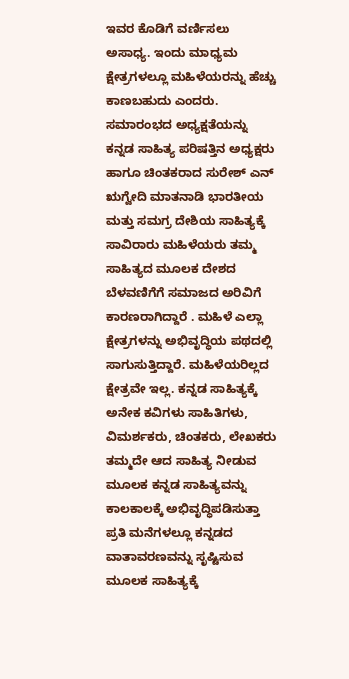ಇವರ ಕೊಡಿಗೆ ವರ್ಣಿಸಲು ಅಸಾಧ್ಯ. ಇಂದು ಮಾಧ್ಯಮ ಕ್ಷೇತ್ರಗಳಲ್ಲೂ ಮಹಿಳೆಯರನ್ನು ಹೆಚ್ಚು ಕಾಣಬಹುದು ಎಂದರು.
ಸಮಾರಂಭದ ಅಧ್ಯಕ್ಷತೆಯನ್ನು ಕನ್ನಡ ಸಾಹಿತ್ಯ ಪರಿಷತ್ತಿನ ಅಧ್ಯಕ್ಷರು ಹಾಗೂ ಚಿಂತಕರಾದ ಸುರೇಶ್ ಎನ್ ಋಗ್ವೇದಿ ಮಾತನಾಡಿ ಭಾರತೀಯ ಮತ್ತು ಸಮಗ್ರ ದೇಶಿಯ ಸಾಹಿತ್ಯಕ್ಕೆ ಸಾವಿರಾರು ಮಹಿಳೆಯರು ತಮ್ಮ ಸಾಹಿತ್ಯದ ಮೂಲಕ ದೇಶದ ಬೆಳವಣಿಗೆಗೆ ಸಮಾಜದ ಅರಿವಿಗೆ ಕಾರಣರಾಗಿದ್ದಾರೆ . ಮಹಿಳೆ ಎಲ್ಲಾ ಕ್ಷೇತ್ರಗಳನ್ನು ಅಭಿವೃದ್ಧಿಯ ಪಥದಲ್ಲಿ ಸಾಗುಸುತ್ತಿದ್ದಾರೆ. ಮಹಿಳೆಯರಿಲ್ಲದ ಕ್ಷೇತ್ರವೇ ಇಲ್ಲ. ಕನ್ನಡ ಸಾಹಿತ್ಯಕ್ಕೆ ಅನೇಕ ಕವಿಗಳು ಸಾಹಿತಿಗಳು, ವಿಮರ್ಶಕರು, ಚಿಂತಕರು, ಲೇಖಕರು ತಮ್ಮದೇ ಆದ ಸಾಹಿತ್ಯ ನೀಡುವ ಮೂಲಕ ಕನ್ನಡ ಸಾಹಿತ್ಯವನ್ನು ಕಾಲಕಾಲಕ್ಕೆ ಅಭಿವೃದ್ಧಿಪಡಿಸುತ್ತಾ ಪ್ರತಿ ಮನೆಗಳಲ್ಲೂ ಕನ್ನಡದ ವಾತಾವರಣವನ್ನು ಸೃಷ್ಟಿಸುವ ಮೂಲಕ ಸಾಹಿತ್ಯಕ್ಕೆ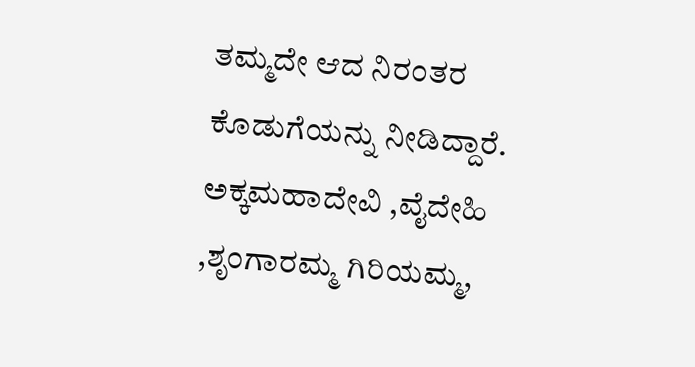ತಮ್ಮದೇ ಆದ ನಿರಂತರ ಕೊಡುಗೆಯನ್ನು ನೀಡಿದ್ದಾರೆ. ಅಕ್ಕಮಹಾದೇವಿ ,ವೈದೇಹಿ ,ಶೃಂಗಾರಮ್ಮ ಗಿರಿಯಮ್ಮ,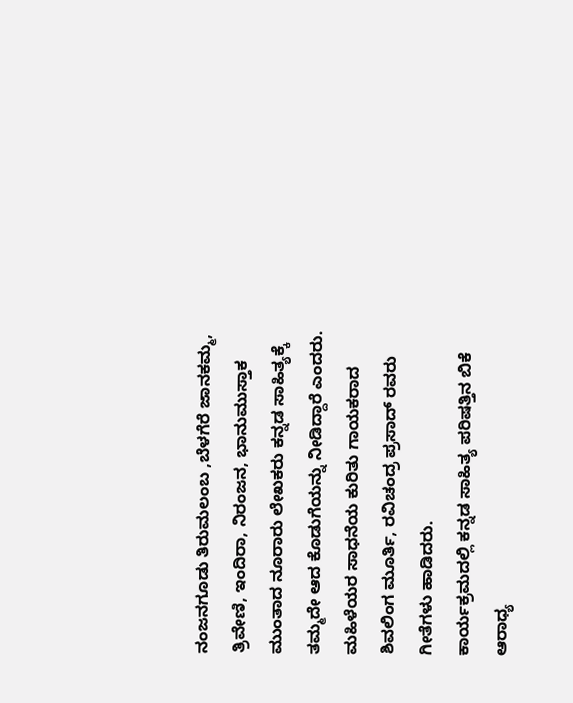ನಂಜನಗೂಡು ತಿರುಮಲಂಬ ,ಬೆಳಗೆರೆ ಜಾನಕಮ್ಮ, ತ್ರಿವೇಣಿ, ಇಂದಿರಾ, ನಿರಂಜನ, ಭಾನುಮುಸ್ತಾಕ ಮುಂತಾದ ನೂರಾರು ಲೇಖಕರು ಕನ್ನಡ ಸಾಹಿತ್ಯಕ್ಕೆ ತಮ್ಮದೇ ಆದ ಕೊಡುಗೆಯನ್ನು ನೀಡಿದ್ದಾರೆ ಎಂದರು.
ಮಹಿಳೆಯರ ಸಾಧನೆಯ ಕುರಿತು ಗಾಯಕರಾದ ಶಿವಲಿಂಗ ಮೂರ್ತಿ, ರವಿಚಂದ್ರ ಪ್ರಸಾದ್ ರವರು ಗೀತೆಗಳು ಹಾಡಿದರು.
ಕಾರ್ಯಕ್ರಮದಲ್ಲಿ ಕನ್ನಡ ಸಾಹಿತ್ಯ ಪರಿಷತ್ತಿನ ಬಿಕೆ ಆರಾಧ್ಯ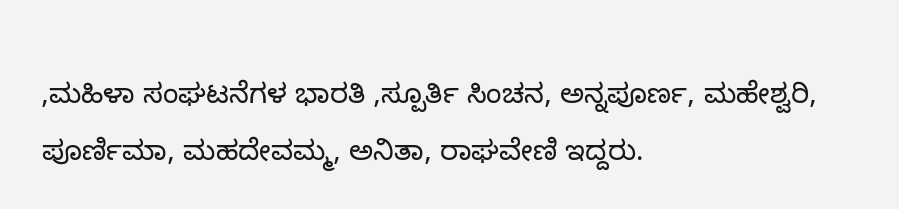,ಮಹಿಳಾ ಸಂಘಟನೆಗಳ ಭಾರತಿ ,ಸ್ಪೂರ್ತಿ ಸಿಂಚನ, ಅನ್ನಪೂರ್ಣ, ಮಹೇಶ್ವರಿ, ಪೂರ್ಣಿಮಾ, ಮಹದೇವಮ್ಮ, ಅನಿತಾ, ರಾಘವೇಣಿ ಇದ್ದರು.